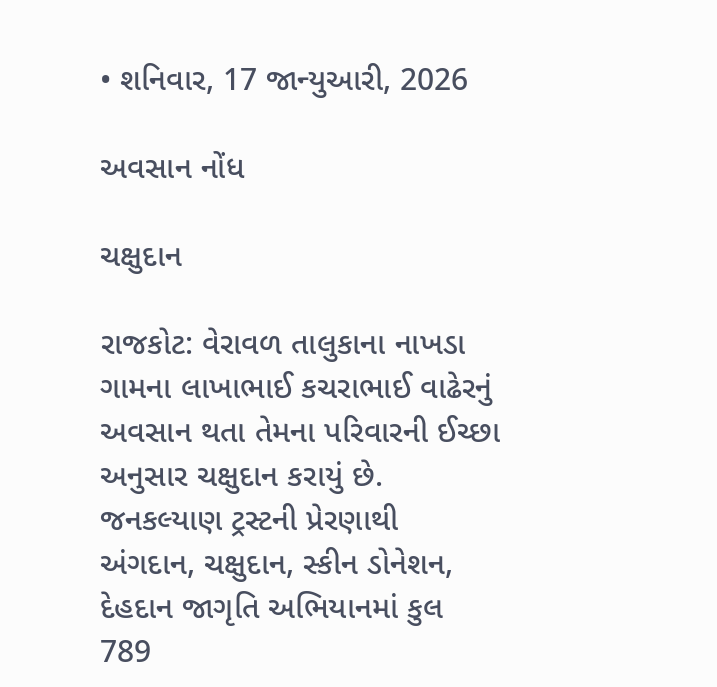• શનિવાર, 17 જાન્યુઆરી, 2026

અવસાન નોંધ

ચક્ષુદાન

રાજકોટ: વેરાવળ તાલુકાના નાખડા ગામના લાખાભાઈ કચરાભાઈ વાઢેરનું અવસાન થતા તેમના પરિવારની ઈચ્છા અનુસાર ચક્ષુદાન કરાયું છે. જનકલ્યાણ ટ્રસ્ટની પ્રેરણાથી અંગદાન, ચક્ષુદાન, સ્કીન ડોનેશન, દેહદાન જાગૃતિ અભિયાનમાં કુલ 789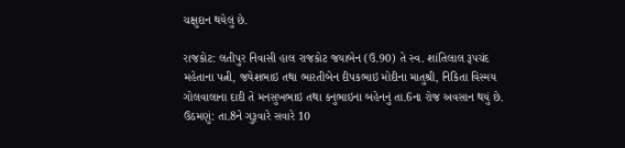ચક્ષુદાન થયેલું છે.

રાજકોટ: લતીપુર નિવાસી હાલ રાજકોટ જયાબેન (ઉ.90) તે સ્વ. શાંતિલાલ રૂપચંદ મહેતાના પત્ની, જયેશભાઇ તથા ભારતીબેન દીપકભાઇ મોદીના માતુશ્રી, નિકિતા વિસ્મય ગોલવાલાના દાદી તે મનસુખભાઇ તથા કનુભાઇના બહેનનું તા.6ના રોજ અવસાન થયું છે. ઉઠમણું: તા.8ને ગુરૂવારે સવારે 10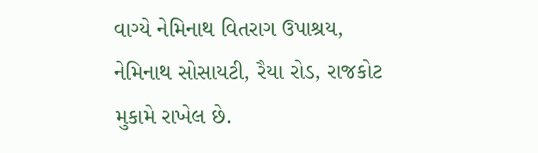વાગ્યે નેમિનાથ વિતરાગ ઉપાશ્રય, નેમિનાથ સોસાયટી, રૈયા રોડ, રાજકોટ મુકામે રાખેલ છે.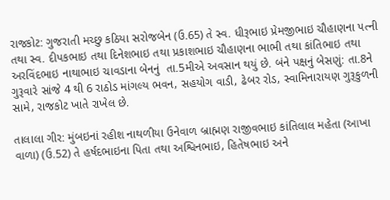રાજકોટ: ગુજરાતી મચ્છુ કઠિયા સરોજબેન (ઉ.65) તે સ્વ. ધીરૂભાઇ પ્રેમજીભાઇ ચૌહાણના પત્ની તથા સ્વ. દીપકભાઇ તથા દિનેશભાઇ તથા પ્રકાશભાઇ ચૌહાણના ભાભી તથા કાંતિભાઇ તથા અરવિંદભાઇ નાથાભાઇ ચાવડાના બેનનું  તા.5મીએ અવસાન થયું છે. બંને પક્ષનું બેસણું: તા.8ને ગુરૂવારે સાંજે 4 થી 6 રાઠોડ માંગલ્ય ભવન, સહયોગ વાડી, ઢેબર રોડ, સ્વામિનારાયણ ગુરૂકુળની સામે, રાજકોટ ખાતે રાખેલ છે.

તાલાલા ગીર: મુંબઇનાં રહીશ નાથળીયા ઉનેવાળ બ્રાહ્મણ રાજીવભાઇ કાંતિલાલ મહેતા (આખા વાળા) (ઉ.52) તે હર્ષદભાઇના પિતા તથા અશ્વિનભાઇ, હિતેષભાઇ અને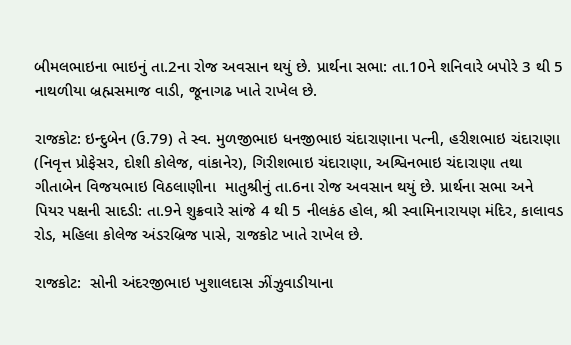બીમલભાઇના ભાઇનું તા.2ના રોજ અવસાન થયું છે. પ્રાર્થના સભા: તા.10ને શનિવારે બપોરે 3 થી 5 નાથળીયા બ્રહ્મસમાજ વાડી, જૂનાગઢ ખાતે રાખેલ છે.

રાજકોટ: ઇન્દુબેન (ઉ.79) તે સ્વ. મુળજીભાઇ ધનજીભાઇ ચંદારાણાના પત્ની, હરીશભાઇ ચંદારાણા (નિવૃત્ત પ્રોફેસર, દોશી કોલેજ, વાંકાનેર), ગિરીશભાઇ ચંદારાણા, અશ્વિનભાઇ ચંદારાણા તથા ગીતાબેન વિજયભાઇ વિઠલાણીના  માતુશ્રીનું તા.6ના રોજ અવસાન થયું છે. પ્રાર્થના સભા અને પિયર પક્ષની સાદડી: તા.9ને શુક્રવારે સાંજે 4 થી 5 નીલકંઠ હોલ, શ્રી સ્વામિનારાયણ મંદિર, કાલાવડ રોડ, મહિલા કોલેજ અંડરબ્રિજ પાસે, રાજકોટ ખાતે રાખેલ છે.

રાજકોટ:  સોની અંદરજીભાઇ ખુશાલદાસ ઝીંઝુવાડીયાના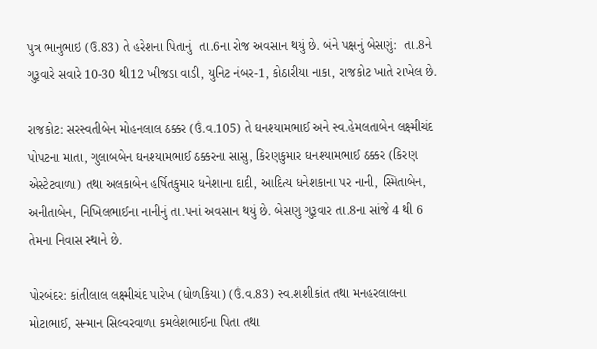પુત્ર ભાનુભાઇ (ઉ.83) તે હરેશના પિતાનું  તા.6ના રોજ અવસાન થયું છે. બંને પક્ષનું બેસણું:  તા.8ને ગુરૂવારે સવારે 10-30 થી12 ખીજડા વાડી, યુનિટ નંબર-1, કોઠારીયા નાકા, રાજકોટ ખાતે રાખેલ છે.

રાજકોટ: સરસ્વતીબેન મોહનલાલ ઠક્કર (ઉં.વ.105) તે ઘનશ્યામભાઈ અને સ્વ.હેમલતાબેન લક્ષ્મીચંદ પોપટના માતા, ગુલાબબેન ઘનશ્યામભાઈ ઠક્કરના સાસુ, કિરણકુમાર ઘનશ્યામભાઈ ઠક્કર (કિરણ એસ્ટેટવાળા) તથા અલકાબેન હર્ષિતકુમાર ધનેશાના દાદી, આદિત્ય ધનેશકાના પર નાની, સ્મિતાબેન, અનીતાબેન, નિખિલભાઈના નાનીનું તા.પનાં અવસાન થયું છે. બેસણુ ગુરૂવાર તા.8ના સાંજે 4 થી 6 તેમના નિવાસ સ્થાને છે.

પોરબંદર: કાંતીલાલ લક્ષ્મીચંદ પારેખ (ધોળકિયા) (ઉં.વ.83) સ્વ.શશીકાંત તથા મનહરલાલના મોટાભાઈ, સન્માન સિલ્વરવાળા કમલેશભાઈના પિતા તથા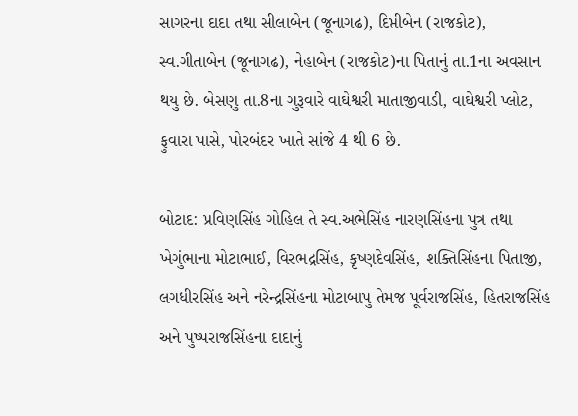સાગરના દાદા તથા સીલાબેન (જૂનાગઢ), દિપ્તીબેન (રાજકોટ), સ્વ.ગીતાબેન (જૂનાગઢ), નેહાબેન (રાજકોટ)ના પિતાનું તા.1ના અવસાન થયુ છે. બેસણુ તા.8ના ગુરૂવારે વાઘેશ્વરી માતાજીવાડી, વાઘેશ્વરી પ્લોટ, ફુવારા પાસે, પોરબંદર ખાતે સાંજે 4 થી 6 છે.

બોટાદ: પ્રવિણસિંહ ગોહિલ તે સ્વ.અભેસિંહ નારણસિંહના પુત્ર તથા ખેગુંભાના મોટાભાઈ, વિરભદ્રસિંહ, કૃષ્ણદેવસિંહ, શક્તિસિંહના પિતાજી, લગધીરસિંહ અને નરેન્દ્રસિંહના મોટાબાપુ તેમજ પૂર્વરાજસિંહ, હિતરાજસિંહ અને પુષ્પરાજસિંહના દાદાનું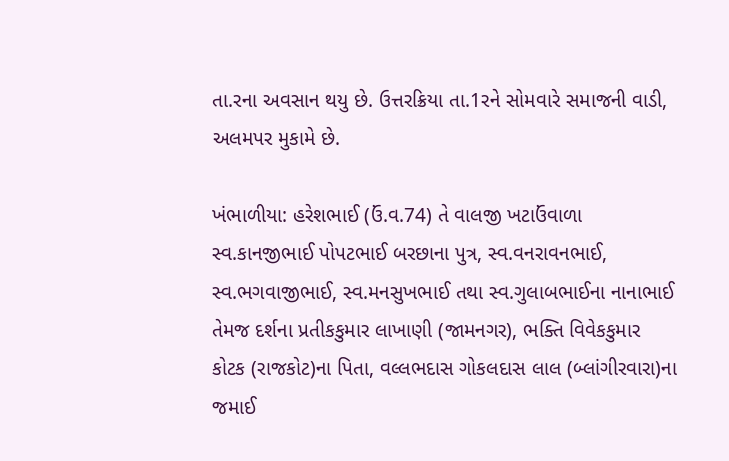તા.રના અવસાન થયુ છે. ઉત્તરક્રિયા તા.1રને સોમવારે સમાજની વાડી, અલમપર મુકામે છે.

ખંભાળીયા: હરેશભાઈ (ઉં.વ.74) તે વાલજી ખટાઉંવાળા સ્વ.કાનજીભાઈ પોપટભાઈ બરછાના પુત્ર, સ્વ.વનરાવનભાઈ, સ્વ.ભગવાજીભાઈ, સ્વ.મનસુખભાઈ તથા સ્વ.ગુલાબભાઈના નાનાભાઈ તેમજ દર્શના પ્રતીકકુમાર લાખાણી (જામનગર), ભક્તિ વિવેકકુમાર કોટક (રાજકોટ)ના પિતા, વલ્લભદાસ ગોકલદાસ લાલ (બ્લાંગીરવારા)ના જમાઈ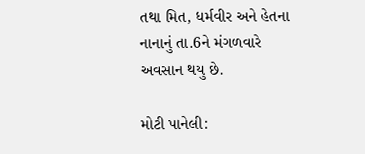તથા મિત, ધર્મવીર અને હેતના નાનાનું તા.6ને મંગળવારે અવસાન થયુ છે.

મોટી પાનેલી: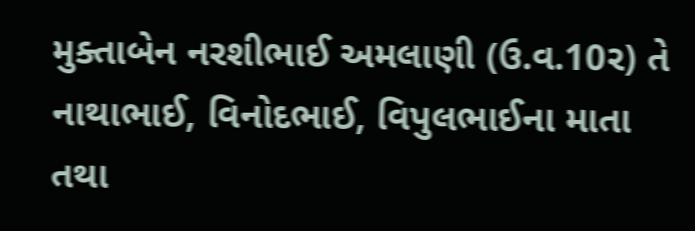મુક્તાબેન નરશીભાઈ અમલાણી (ઉ.વ.10ર) તે નાથાભાઈ, વિનોદભાઈ, વિપુલભાઈના માતા તથા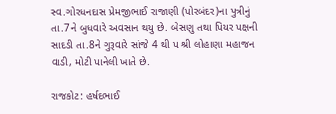સ્વ.ગોરધનદાસ પ્રેમજીભાઈ રાજાણી (પોરબંદર)ના પુત્રીનું તા.7ને બુધવારે અવસાન થયુ છે. બેસણુ તથા પિયર પક્ષની સાદડી તા.8ને ગુરૂવારે સાંજે 4 થી પ શ્રી લોહાણા મહાજન વાડી, મોટી પાનેલી ખાતે છે.

રાજકોટ: હર્ષદભાઈ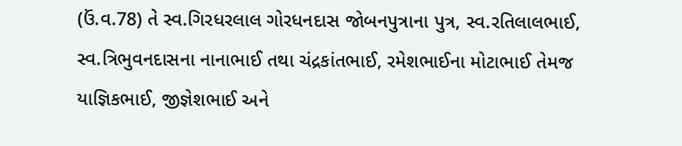(ઉં.વ.78) તે સ્વ.ગિરધરલાલ ગોરધનદાસ જોબનપુત્રાના પુત્ર, સ્વ.રતિલાલભાઈ, સ્વ.ત્રિભુવનદાસના નાનાભાઈ તથા ચંદ્રકાંતભાઈ, રમેશભાઈના મોટાભાઈ તેમજ યાજ્ઞિકભાઈ, જીજ્ઞેશભાઈ અને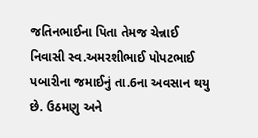જતિનભાઈના પિતા તેમજ ચેન્નાઈ નિવાસી સ્વ.અમરશીભાઈ પોપટભાઈ પબારીના જમાઈનું તા.6ના અવસાન થયુ છે. ઉઠમણુ અને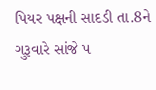પિયર પક્ષની સાદડી તા.8ને ગુરૂવારે સાંજે પ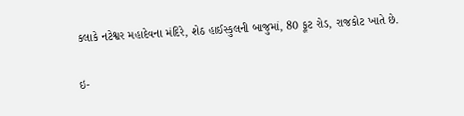કલાકે નટેશ્વર મહાદેવના મંદિરે, શેઠ હાઈસ્કુલની બાજુમાં, 80 ફૂટ રોડ, રાજકોટ ખાતે છે.

ઇ-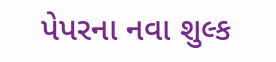પેપરના નવા શુલ્ક